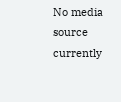No media source currently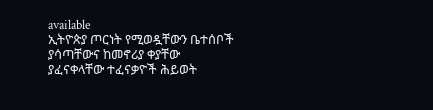available
ኢትዮጵያ ጦርነት የሚወዷቸውን ቤተሰቦች ያሳጣቸውና ከመኖሪያ ቀያቸው ያፈናቀላቸው ተፈናቃዮች ሕይወት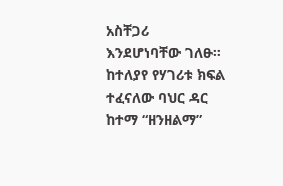አስቸጋሪ እንደሆነባቸው ገለፁ። ከተለያየ የሃገሪቱ ክፍል ተፈናለው ባህር ዳር ከተማ “ዘንዘልማ”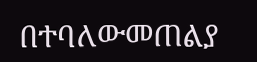በተባለውመጠልያ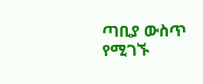ጣቢያ ውስጥ የሚገኙ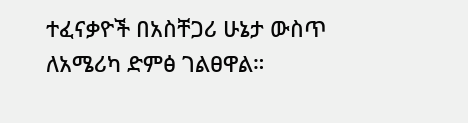ተፈናቃዮች በአስቸጋሪ ሁኔታ ውስጥ ለአሜሪካ ድምፅ ገልፀዋል።